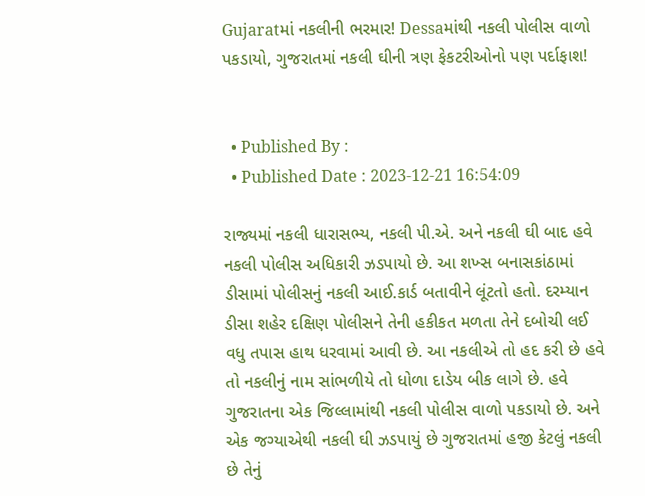Gujaratમાં નકલીની ભરમાર! Dessaમાંથી નકલી પોલીસ વાળો પકડાયો, ગુજરાતમાં નકલી ઘીની ત્રણ ફેકટરીઓનો પણ પર્દાફાશ!


  • Published By :
  • Published Date : 2023-12-21 16:54:09

રાજ્યમાં નકલી ધારાસભ્ય, નકલી પી.એ. અને નકલી ઘી બાદ હવે નકલી પોલીસ અધિકારી ઝડપાયો છે. આ શખ્સ બનાસકાંઠામાં ડીસામાં પોલીસનું નકલી આઈ.કાર્ડ બતાવીને લૂંટતો હતો. દરમ્યાન ડીસા શહેર દક્ષિણ પોલીસને તેની હકીકત મળતા તેને દબોચી લઈ વધુ તપાસ હાથ ધરવામાં આવી છે. આ નકલીએ તો હદ કરી છે હવે તો નકલીનું નામ સાંભળીયે તો ધોળા દાડેય બીક લાગે છે. હવે ગુજરાતના એક જિલ્લામાંથી નકલી પોલીસ વાળો પકડાયો છે. અને એક જગ્યાએથી નકલી ઘી ઝડપાયું છે ગુજરાતમાં હજી કેટલું નકલી છે તેનું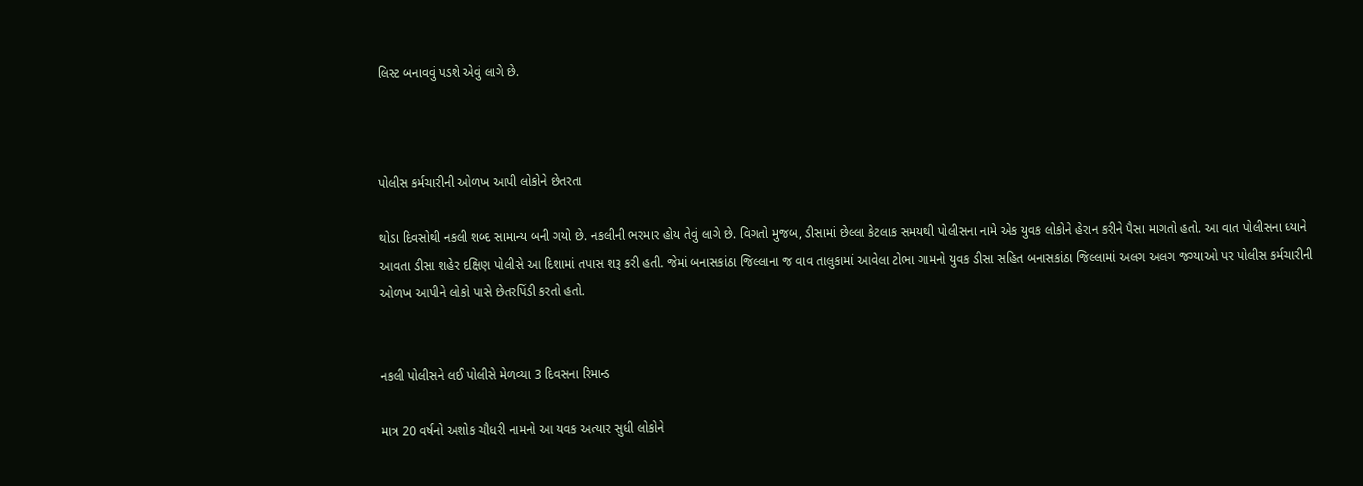લિસ્ટ બનાવવું પડશે એવું લાગે છે.



પોલીસ કર્મચારીની ઓળખ આપી લોકોને છેતરતા

થોડા દિવસોથી નકલી શબ્દ સામાન્ય બની ગયો છે. નકલીની ભરમાર હોય તેવું લાગે છે. વિગતો મુજબ, ડીસામાં છેલ્લા કેટલાક સમયથી પોલીસના નામે એક યુવક લોકોને હેરાન કરીને પૈસા માગતો હતો. આ વાત પોલીસના ધ્યાને આવતા ડીસા શહેર દક્ષિણ પોલીસે આ દિશામાં તપાસ શરૂ કરી હતી. જેમાં બનાસકાંઠા જિલ્લાના જ વાવ તાલુકામાં આવેલા ટોભા ગામનો યુવક ડીસા સહિત બનાસકાંઠા જિલ્લામાં અલગ અલગ જગ્યાઓ પર પોલીસ કર્મચારીની ઓળખ આપીને લોકો પાસે છેતરપિંડી કરતો હતો.


નકલી પોલીસને લઈ પોલીસે મેળવ્યા 3 દિવસના રિમાન્ડ

માત્ર 20 વર્ષનો અશોક ચૌધરી નામનો આ યવક અત્યાર સુધી લોકોને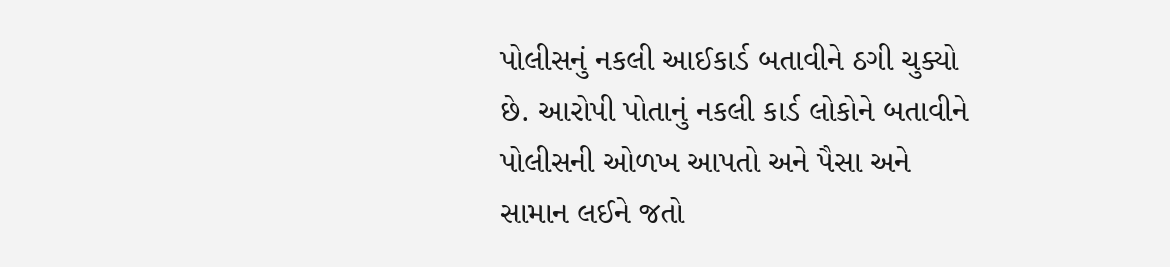પોલીસનું નકલી આઈકાર્ડ બતાવીને ઠગી ચુક્યો છે. આરોપી પોતાનું નકલી કાર્ડ લોકોને બતાવીને પોલીસની ઓળખ આપતો અને પૈસા અને સામાન લઈને જતો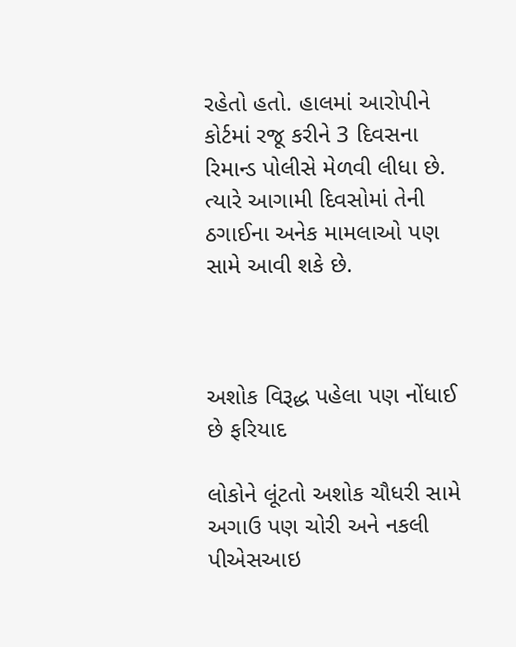રહેતો હતો. હાલમાં આરોપીને કોર્ટમાં રજૂ કરીને 3 દિવસના રિમાન્ડ પોલીસે મેળવી લીધા છે. ત્યારે આગામી દિવસોમાં તેની ઠગાઈના અનેક મામલાઓ પણ સામે આવી શકે છે.



અશોક વિરૂદ્ધ પહેલા પણ નોંધાઈ છે ફરિયાદ

લોકોને લૂંટતો અશોક ચૌધરી સામે અગાઉ પણ ચોરી અને નકલી પીએસઆઇ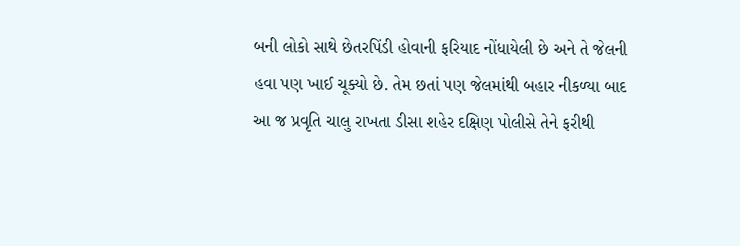બની લોકો સાથે છેતરપિંડી હોવાની ફરિયાદ નોંધાયેલી છે અને તે જેલની હવા પણ ખાઈ ચૂક્યો છે. તેમ છતાં પણ જેલમાંથી બહાર નીકળ્યા બાદ આ જ પ્રવૃતિ ચાલુ રાખતા ડીસા શહેર દક્ષિણ પોલીસે તેને ફરીથી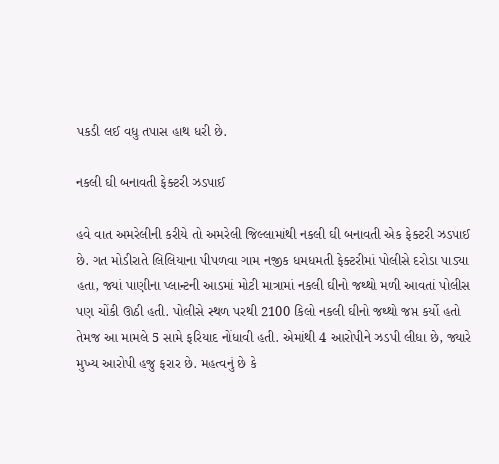પકડી લઈ વધુ તપાસ હાથ ધરી છે.

નકલી ઘી બનાવતી ફેક્ટરી ઝડપાઈ

હવે વાત અમરેલીની કરીયે તો અમરેલી જિલ્લામાંથી નકલી ઘી બનાવતી એક ફેક્ટરી ઝડપાઈ છે. ગત મોડીરાતે લિલિયાના પીપળવા ગામ નજીક ધમધમતી ફેક્ટરીમાં પોલીસે દરોડા પાડ્યા હતા, જ્યાં પાણીના પ્લાન્ટની આડમાં મોટી માત્રામાં નકલી ઘીનો જથ્થો મળી આવતાં પોલીસ પણ ચોંકી ઊઠી હતી. પોલીસે સ્થળ પરથી 2100 કિલો નકલી ઘીનો જથ્થો જપ્ત કર્યો હતો તેમજ આ મામલે 5 સામે ફરિયાદ નોંધાવી હતી. એમાંથી 4 આરોપીને ઝડપી લીધા છે, જ્યારે મુખ્ય આરોપી હજુ ફરાર છે. મહત્વનું છે કે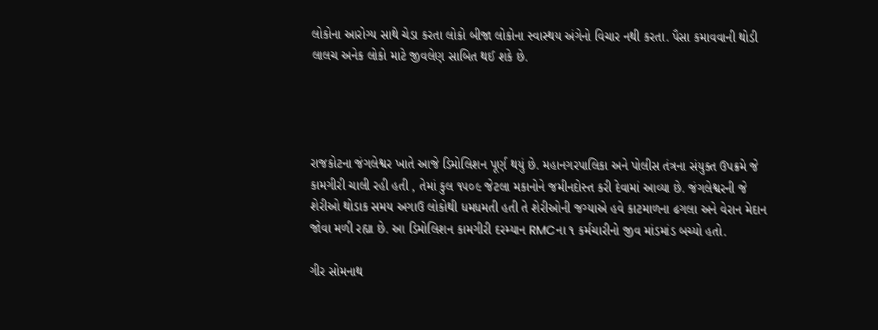લોકોના આરોગ્ય સાથે ચેડા કરતા લોકો બીજા લોકોના સ્વાસ્થય અંગેનો વિચાર નથી કરતા. પૈસા કમાવવાની થોડી લાલચ અનેક લોકો માટે જીવલેણ સાબિત થઈ શકે છે.




રાજકોટના જંગલેશ્વર ખાતે આજે ડિમોલિશન પૂર્ણ થયું છે. મહાનગરપાલિકા અને પોલીસ તંત્રના સંયુક્ત ઉપક્રમે જે કામગીરી ચાલી રહી હતી , તેમાં કુલ ૧૫૦૯ જેટલા મકાનોને જમીનદોસ્ત કરી દેવામાં આવ્યા છે. જંગલેશ્વરની જે શેરીઓ થોડાક સમય અગાઉ લોકોથી ધમધમતી હતી તે શેરીઓની જગ્યાએ હવે કાટમાળના ઢગલા અને વેરાન મેદાન જોવા મળી રહ્યા છે. આ ડિમોલિશન કામગીરી દરમ્યાન RMCના ૧ કર્મચારીનો જીવ માંડમાંડ બચ્યો હતો.

ગીર સોમનાથ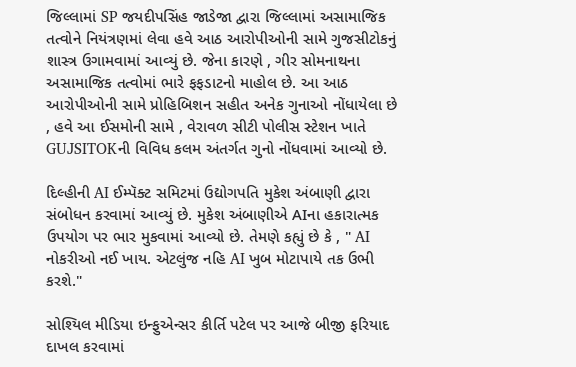જિલ્લામાં SP જયદીપસિંહ જાડેજા દ્વારા જિલ્લામાં અસામાજિક તત્વોને નિયંત્રણમાં લેવા હવે આઠ આરોપીઓની સામે ગુજસીટોકનું શાસ્ત્ર ઉગામવામાં આવ્યું છે. જેના કારણે , ગીર સોમનાથના અસામાજિક તત્વોમાં ભારે ફફડાટનો માહોલ છે. આ આઠ આરોપીઓની સામે પ્રોહિબિશન સહીત અનેક ગુનાઓ નોંધાયેલા છે , હવે આ ઈસમોની સામે , વેરાવળ સીટી પોલીસ સ્ટેશન ખાતે GUJSITOKની વિવિધ કલમ અંતર્ગત ગુનો નોંધવામાં આવ્યો છે.

દિલ્હીની AI ઈમ્પૅક્ટ સમિટમાં ઉદ્યોગપતિ મુકેશ અંબાણી દ્વારા સંબોધન કરવામાં આવ્યું છે. મુકેશ અંબાણીએ AIના હકારાત્મક ઉપયોગ પર ભાર મુકવામાં આવ્યો છે. તેમણે કહ્યું છે કે , " AI નોકરીઓ નઈ ખાય. એટલુંજ નહિ AI ખુબ મોટાપાયે તક ઉભી કરશે."

સોશ્યિલ મીડિયા ઇન્ફુએન્સર કીર્તિ પટેલ પર આજે બીજી ફરિયાદ દાખલ કરવામાં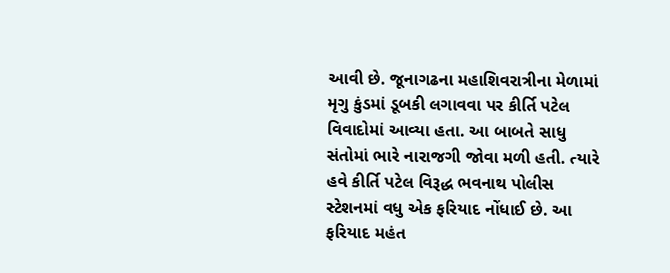આવી છે. જૂનાગઢના મહાશિવરાત્રીના મેળામાં મૃગુ કુંડમાં ડૂબકી લગાવવા પર કીર્તિ પટેલ વિવાદોમાં આવ્યા હતા. આ બાબતે સાધુ સંતોમાં ભારે નારાજગી જોવા મળી હતી. ત્યારે હવે કીર્તિ પટેલ વિરૂદ્ધ ભવનાથ પોલીસ સ્ટેશનમાં વધુ એક ફરિયાદ નોંધાઈ છે. આ ફરિયાદ મહંત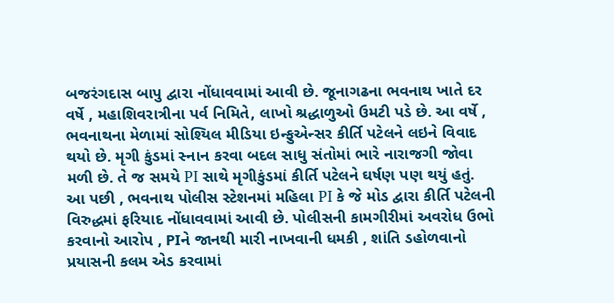બજરંગદાસ બાપુ દ્વારા નોંધાવવામાં આવી છે. જૂનાગઢના ભવનાથ ખાતે દર વર્ષે , મહાશિવરાત્રીના પર્વ નિમિતે, લાખો શ્રદ્ધાળુઓ ઉમટી પડે છે. આ વર્ષે , ભવનાથના મેળામાં સોશ્યિલ મીડિયા ઇન્ફુએન્સર કીર્તિ પટેલને લઇને વિવાદ થયો છે. મૃગી કુંડમાં સ્નાન કરવા બદલ સાધુ સંતોમાં ભારે નારાજગી જોવા મળી છે. તે જ સમયે PI સાથે મૃગીકુંડમાં કીર્તિ પટેલને ઘર્ષણ પણ થયું હતું. આ પછી , ભવનાથ પોલીસ સ્ટેશનમાં મહિલા PI કે જે મોડ દ્વારા કીર્તિ પટેલની વિરુદ્ધમાં ફરિયાદ નોંધાવવામાં આવી છે. પોલીસની કામગીરીમાં અવરોધ ઉભો કરવાનો આરોપ , PIને જાનથી મારી નાખવાની ધમકી , શાંતિ ડહોળવાનો પ્રયાસની કલમ એડ કરવામાં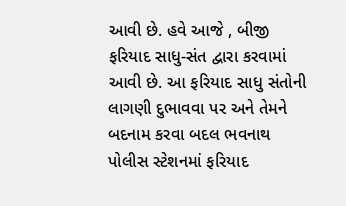આવી છે. હવે આજે , બીજી ફરિયાદ સાધુ-સંત દ્વારા કરવામાં આવી છે. આ ફરિયાદ સાધુ સંતોની લાગણી દુભાવવા પર અને તેમને બદનામ કરવા બદલ ભવનાથ પોલીસ સ્ટેશનમાં ફરિયાદ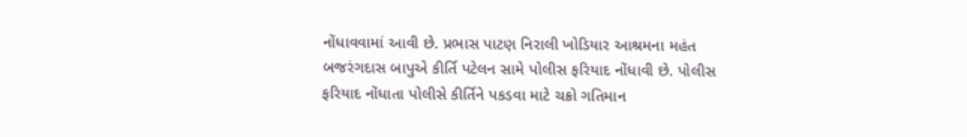નોંધાવવામાં આવી છે. પ્રભાસ પાટણ નિરાલી ખોડિયાર આશ્રમના મહંત બજરંગદાસ બાપુએ કીર્તિ પટેલન સામે પોલીસ ફરિયાદ નોંધાવી છે. પોલીસ ફરિયાદ નોંધાતા પોલીસે કીર્તિને પકડવા માટે ચક્રો ગતિમાન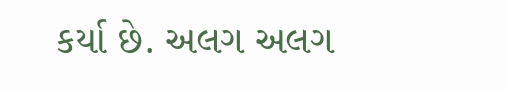કર્યા છે. અલગ અલગ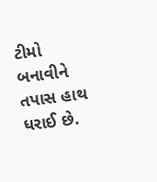ટીમો બનાવીને તપાસ હાથ ધરાઈ છે.